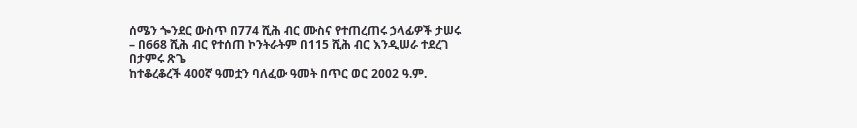ሰሜን ጐንደር ውስጥ በ774 ሺሕ ብር ሙስና የተጠረጠሩ ኃላፊዎች ታሠሩ
– በ668 ሺሕ ብር የተሰጠ ኮንትራትም በ115 ሺሕ ብር እንዲሠራ ተደረገ
በታምሩ ጽጌ
ከተቆረቆረች 400ኛ ዓመቷን ባለፈው ዓመት በጥር ወር 2002 ዓ.ም.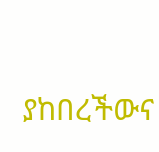ያከበረችውና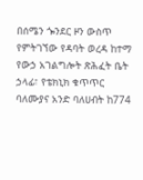በሰሜን ጐንደር ዞን ውስጥ የምትገኘው የዳባት ወረዳ ከተማ የውኃ አገልግሎት ጽሕፈት ቤት ኃላፊ፣ የቴክኒክ ቁጥጥር ባለሙያና አንድ ባለሀብት ከ774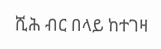ሺሕ ብር በላይ ከተገዛ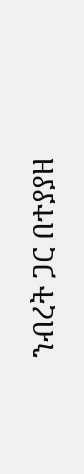ንብረት ጋር በተያያዘ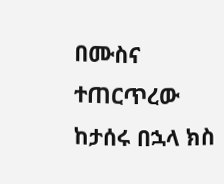በሙስና ተጠርጥረው ከታሰሩ በኋላ ክስ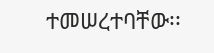ተመሠረተባቸው፡፡